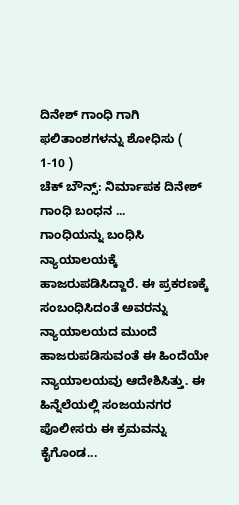ದಿನೇಶ್ ಗಾಂಧಿ ಗಾಗಿ ಫಲಿತಾಂಶಗಳನ್ನು ಶೋಧಿಸು ( 1-10 )
ಚೆಕ್ ಬೌನ್ಸ್: ನಿರ್ಮಾಪಕ ದಿನೇಶ್ ಗಾಂಧಿ ಬಂಧನ ...
ಗಾಂಧಿಯನ್ನು ಬಂಧಿಸಿ ನ್ಯಾಯಾಲಯಕ್ಕೆ ಹಾಜರುಪಡಿಸಿದ್ದಾರೆ. ಈ ಪ್ರಕರಣಕ್ಕೆ ಸಂಬಂಧಿಸಿದಂತೆ ಅವರನ್ನು ನ್ಯಾಯಾಲಯದ ಮುಂದೆ ಹಾಜರುಪಡಿಸುವಂತೆ ಈ ಹಿಂದೆಯೇ ನ್ಯಾಯಾಲಯವು ಆದೇಶಿಸಿತ್ತು. ಈ ಹಿನ್ನೆಲೆಯಲ್ಲಿ ಸಂಜಯನಗರ ಪೊಲೀಸರು ಈ ಕ್ರಮವನ್ನು ಕೈಗೊಂಡ...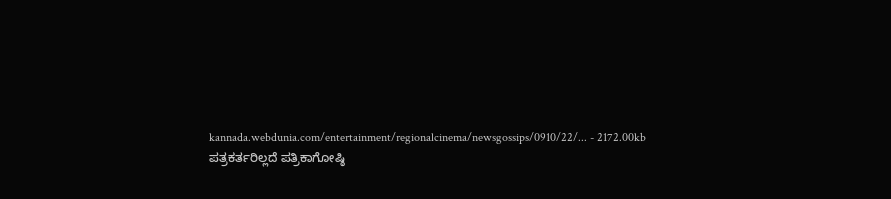kannada.webdunia.com/entertainment/regionalcinema/newsgossips/0910/22/... - 2172.00kb
ಪತ್ರಕರ್ತರಿಲ್ಲದೆ ಪತ್ರಿಕಾಗೋಷ್ಠಿ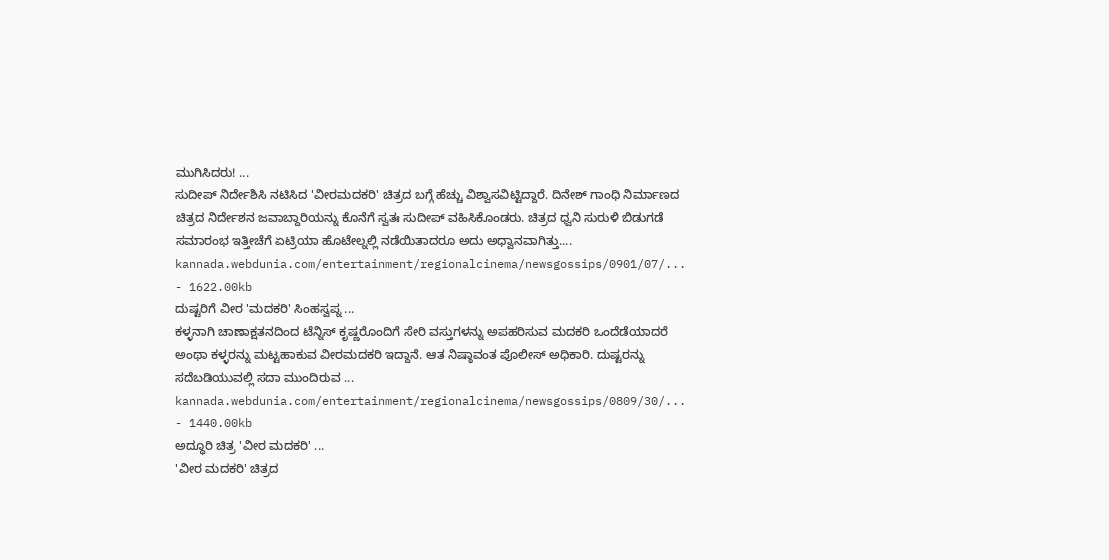ಮುಗಿಸಿದರು! ...
ಸುದೀಪ್ ನಿರ್ದೇಶಿಸಿ ನಟಿಸಿದ 'ವೀರಮದಕರಿ' ಚಿತ್ರದ ಬಗ್ಗೆ ಹೆಚ್ಚು ವಿಶ್ವಾಸವಿಟ್ಟಿದ್ದಾರೆ. ದಿನೇಶ್ ಗಾಂಧಿ ನಿರ್ಮಾಣದ ಚಿತ್ರದ ನಿರ್ದೇಶನ ಜವಾಬ್ದಾರಿಯನ್ನು ಕೊನೆಗೆ ಸ್ವತಃ ಸುದೀಪ್ ವಹಿಸಿಕೊಂಡರು. ಚಿತ್ರದ ಧ್ವನಿ ಸುರುಳಿ ಬಿಡುಗಡೆ ಸಮಾರಂಭ ಇತ್ತೀಚೆಗೆ ಏಟ್ರಿಯಾ ಹೊಟೇಲ್ನಲ್ಲಿ ನಡೆಯಿತಾದರೂ ಅದು ಅಧ್ವಾನವಾಗಿತ್ತು....
kannada.webdunia.com/entertainment/regionalcinema/newsgossips/0901/07/... - 1622.00kb
ದುಷ್ಟರಿಗೆ ವೀರ 'ಮದಕರಿ' ಸಿಂಹಸ್ವಪ್ನ ...
ಕಳ್ಳನಾಗಿ ಚಾಣಾಕ್ಷತನದಿಂದ ಟೆನ್ನಿಸ್ ಕೃಷ್ಣರೊಂದಿಗೆ ಸೇರಿ ವಸ್ತುಗಳನ್ನು ಅಪಹರಿಸುವ ಮದಕರಿ ಒಂದೆಡೆಯಾದರೆ ಅಂಥಾ ಕಳ್ಳರನ್ನು ಮಟ್ಟಹಾಕುವ ವೀರಮದಕರಿ ಇದ್ದಾನೆ. ಆತ ನಿಷ್ಠಾವಂತ ಪೊಲೀಸ್ ಅಧಿಕಾರಿ. ದುಷ್ಟರನ್ನು ಸದೆಬಡಿಯುವಲ್ಲಿ ಸದಾ ಮುಂದಿರುವ ...
kannada.webdunia.com/entertainment/regionalcinema/newsgossips/0809/30/... - 1440.00kb
ಅದ್ಧೂರಿ ಚಿತ್ರ 'ವೀರ ಮದಕರಿ' ...
'ವೀರ ಮದಕರಿ' ಚಿತ್ರದ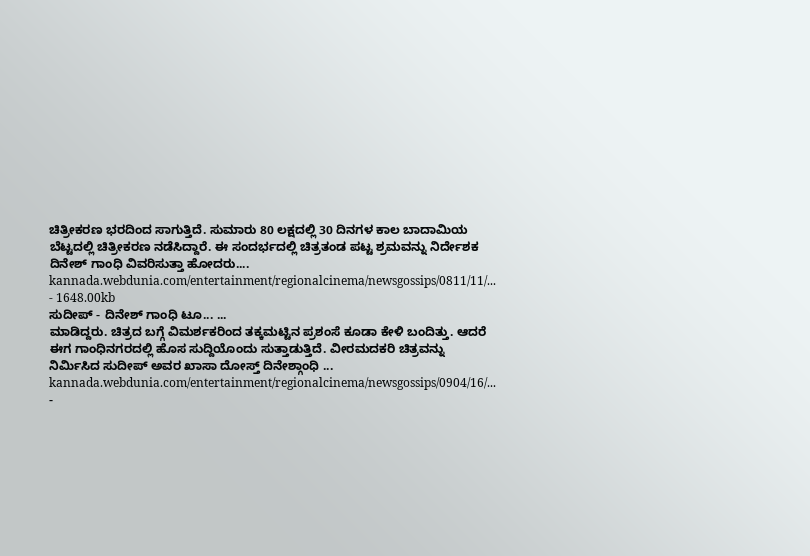ಚಿತ್ರೀಕರಣ ಭರದಿಂದ ಸಾಗುತ್ತಿದೆ. ಸುಮಾರು 80 ಲಕ್ಷದಲ್ಲಿ 30 ದಿನಗಳ ಕಾಲ ಬಾದಾಮಿಯ ಬೆಟ್ಟದಲ್ಲಿ ಚಿತ್ರೀಕರಣ ನಡೆಸಿದ್ದಾರೆ. ಈ ಸಂದರ್ಭದಲ್ಲಿ ಚಿತ್ರತಂಡ ಪಟ್ಟ ಶ್ರಮವನ್ನು ನಿರ್ದೇಶಕ ದಿನೇಶ್ ಗಾಂಧಿ ವಿವರಿಸುತ್ತಾ ಹೋದರು....
kannada.webdunia.com/entertainment/regionalcinema/newsgossips/0811/11/... - 1648.00kb
ಸುದೀಪ್ - ದಿನೇಶ್ ಗಾಂಧಿ ಟೂ... ...
ಮಾಡಿದ್ದರು. ಚಿತ್ರದ ಬಗ್ಗೆ ವಿಮರ್ಶಕರಿಂದ ತಕ್ಕಮಟ್ಟಿನ ಪ್ರಶಂಸೆ ಕೂಡಾ ಕೇಳಿ ಬಂದಿತ್ತು. ಆದರೆ ಈಗ ಗಾಂಧಿನಗರದಲ್ಲಿ ಹೊಸ ಸುದ್ದಿಯೊಂದು ಸುತ್ತಾಡುತ್ತಿದೆ. ವೀರಮದಕರಿ ಚಿತ್ರವನ್ನು ನಿರ್ಮಿಸಿದ ಸುದೀಪ್ ಅವರ ಖಾಸಾ ದೋಸ್ತ್ ದಿನೇಶ್ಗಾಂಧಿ ...
kannada.webdunia.com/entertainment/regionalcinema/newsgossips/0904/16/... -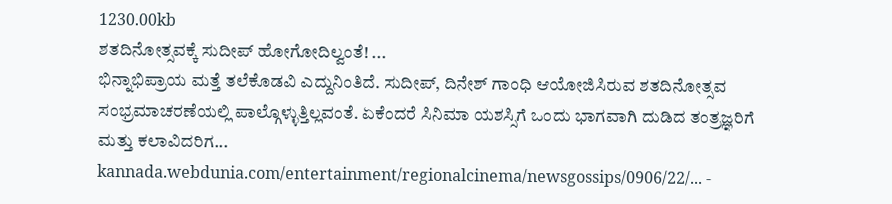1230.00kb
ಶತದಿನೋತ್ಸವಕ್ಕೆ ಸುದೀಪ್ ಹೋಗೋದಿಲ್ವಂತೆ! ...
ಭಿನ್ನಾಭಿಪ್ರಾಯ ಮತ್ತೆ ತಲೆಕೊಡವಿ ಎದ್ದುನಿಂತಿದೆ. ಸುದೀಪ್, ದಿನೇಶ್ ಗಾಂಧಿ ಆಯೋಜಿಸಿರುವ ಶತದಿನೋತ್ಸವ ಸಂಭ್ರಮಾಚರಣೆಯಲ್ಲಿ ಪಾಲ್ಗೊಳ್ಳುತ್ತಿಲ್ಲವಂತೆ. ಏಕೆಂದರೆ ಸಿನಿಮಾ ಯಶಸ್ಸಿಗೆ ಒಂದು ಭಾಗವಾಗಿ ದುಡಿದ ತಂತ್ರಜ್ಞರಿಗೆ ಮತ್ತು ಕಲಾವಿದರಿಗ...
kannada.webdunia.com/entertainment/regionalcinema/newsgossips/0906/22/... -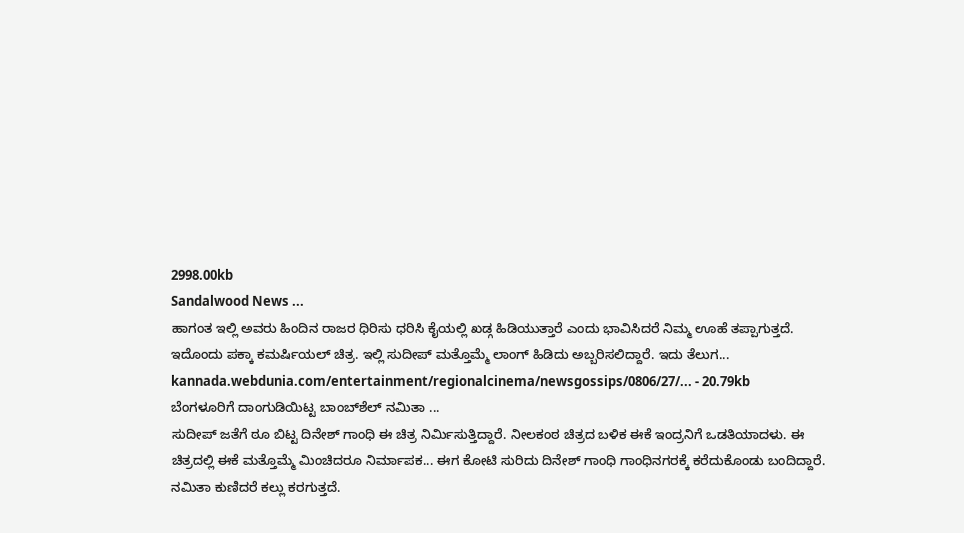2998.00kb
Sandalwood News ...
ಹಾಗಂತ ಇಲ್ಲಿ ಅವರು ಹಿಂದಿನ ರಾಜರ ಧಿರಿಸು ಧರಿಸಿ ಕೈಯಲ್ಲಿ ಖಡ್ಗ ಹಿಡಿಯುತ್ತಾರೆ ಎಂದು ಭಾವಿಸಿದರೆ ನಿಮ್ಮ ಊಹೆ ತಪ್ಪಾಗುತ್ತದೆ. ಇದೊಂದು ಪಕ್ಕಾ ಕಮರ್ಷಿಯಲ್ ಚಿತ್ರ. ಇಲ್ಲಿ ಸುದೀಪ್ ಮತ್ತೊಮ್ಮೆ ಲಾಂಗ್ ಹಿಡಿದು ಅಬ್ಬರಿಸಲಿದ್ದಾರೆ. ಇದು ತೆಲುಗ...
kannada.webdunia.com/entertainment/regionalcinema/newsgossips/0806/27/... - 20.79kb
ಬೆಂಗಳೂರಿಗೆ ದಾಂಗುಡಿಯಿಟ್ಟ ಬಾಂಬ್‌ಶೆಲ್ ನಮಿತಾ ...
ಸುದೀಪ್ ಜತೆಗೆ ಠೂ ಬಿಟ್ಟ ದಿನೇಶ್ ಗಾಂಧಿ ಈ ಚಿತ್ರ ನಿರ್ಮಿಸುತ್ತಿದ್ದಾರೆ. ನೀಲಕಂಠ ಚಿತ್ರದ ಬಳಿಕ ಈಕೆ ಇಂದ್ರನಿಗೆ ಒಡತಿಯಾದಳು. ಈ ಚಿತ್ರದಲ್ಲಿ ಈಕೆ ಮತ್ತೊಮ್ಮೆ ಮಿಂಚಿದರೂ ನಿರ್ಮಾಪಕ... ಈಗ ಕೋಟಿ ಸುರಿದು ದಿನೇಶ್ ಗಾಂಧಿ ಗಾಂಧಿನಗರಕ್ಕೆ ಕರೆದುಕೊಂಡು ಬಂದಿದ್ದಾರೆ. ನಮಿತಾ ಕುಣಿದರೆ ಕಲ್ಲು ಕರಗುತ್ತದೆ.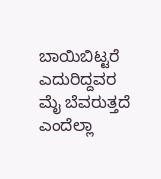ಬಾಯಿಬಿಟ್ಟರೆ ಎದುರಿದ್ದವರ ಮೈ ಬೆವರುತ್ತದೆ ಎಂದೆಲ್ಲಾ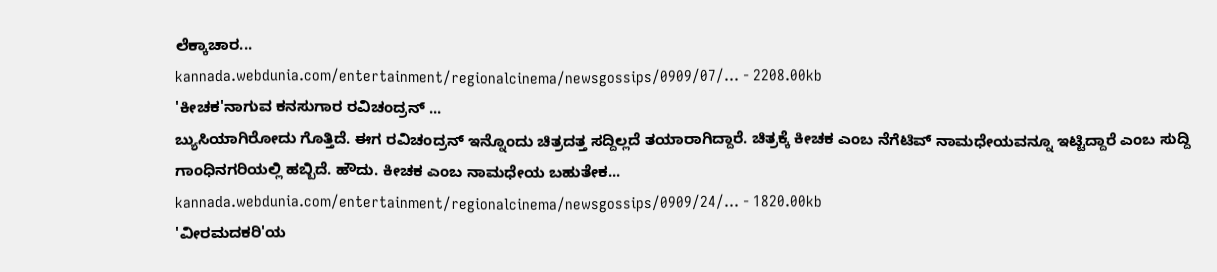ಲೆಕ್ಕಾಚಾರ...
kannada.webdunia.com/entertainment/regionalcinema/newsgossips/0909/07/... - 2208.00kb
'ಕೀಚಕ'ನಾಗುವ ಕನಸುಗಾರ ರವಿಚಂದ್ರನ್ ...
ಬ್ಯುಸಿಯಾಗಿರೋದು ಗೊತ್ತಿದೆ. ಈಗ ರವಿಚಂದ್ರನ್ ಇನ್ನೊಂದು ಚಿತ್ರದತ್ತ ಸದ್ದಿಲ್ಲದೆ ತಯಾರಾಗಿದ್ದಾರೆ. ಚಿತ್ರಕ್ಕೆ ಕೀಚಕ ಎಂಬ ನೆಗೆಟಿವ್ ನಾಮಧೇಯವನ್ನೂ ಇಟ್ಟಿದ್ದಾರೆ ಎಂಬ ಸುದ್ದಿ ಗಾಂಧಿನಗರಿಯಲ್ಲಿ ಹಬ್ಬಿದೆ. ಹೌದು. ಕೀಚಕ ಎಂಬ ನಾಮಧೇಯ ಬಹುತೇಕ...
kannada.webdunia.com/entertainment/regionalcinema/newsgossips/0909/24/... - 1820.00kb
'ವೀರಮದಕರಿ'ಯ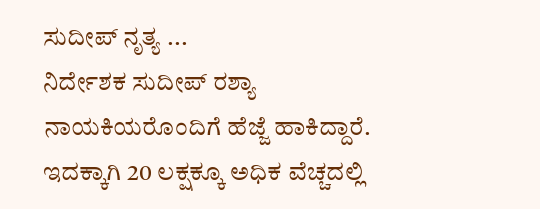ಸುದೀಪ್ ನೃತ್ಯ ...
ನಿರ್ದೇಶಕ ಸುದೀಪ್ ರಶ್ಯಾ ನಾಯಕಿಯರೊಂದಿಗೆ ಹೆಜ್ಜೆ ಹಾಕಿದ್ದಾರೆ. ಇದಕ್ಕಾಗಿ 20 ಲಕ್ಷಕ್ಕೂ ಅಧಿಕ ವೆಚ್ಚದಲ್ಲಿ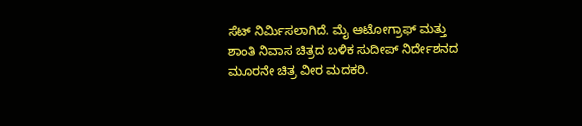ಸೆಟ್ ನಿರ್ಮಿಸಲಾಗಿದೆ. ಮೈ ಆಟೋಗ್ರಾಫ್ ಮತ್ತು ಶಾಂತಿ ನಿವಾಸ ಚಿತ್ರದ ಬಳಿಕ ಸುದೀಪ್ ನಿರ್ದೇಶನದ ಮೂರನೇ ಚಿತ್ರ ವೀರ ಮದಕರಿ.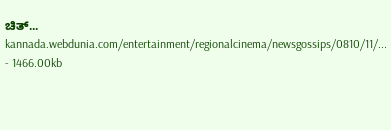ಚಿತ್...
kannada.webdunia.com/entertainment/regionalcinema/newsgossips/0810/11/... - 1466.00kb